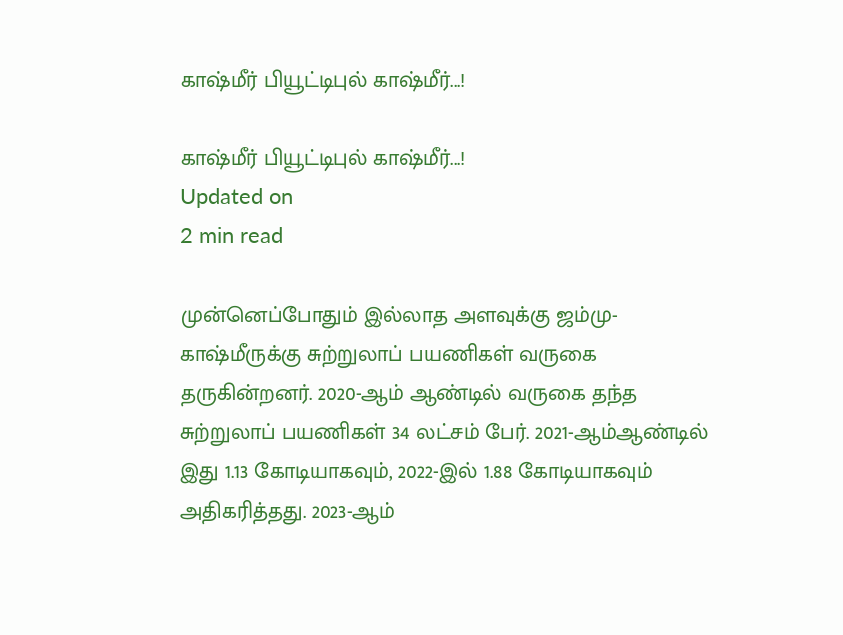காஷ்மீர் பியூட்டிபுல் காஷ்மீர்...!

காஷ்மீர் பியூட்டிபுல் காஷ்மீர்...!
Updated on
2 min read

முன்னெப்போதும் இல்லாத அளவுக்கு ஜம்மு-காஷ்மீருக்கு சுற்றுலாப் பயணிகள் வருகை தருகின்றனர். 2020-ஆம் ஆண்டில் வருகை தந்த சுற்றுலாப் பயணிகள் 34 லட்சம் பேர். 2021-ஆம்ஆண்டில் இது 1.13 கோடியாகவும், 2022-இல் 1.88 கோடியாகவும் அதிகரித்தது. 2023-ஆம்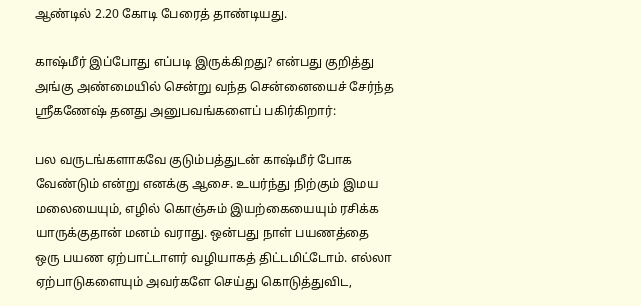ஆண்டில் 2.20 கோடி பேரைத் தாண்டியது.

காஷ்மீர் இப்போது எப்படி இருக்கிறது? என்பது குறித்து அங்கு அண்மையில் சென்று வந்த சென்னையைச் சேர்ந்த ஸ்ரீகணேஷ் தனது அனுபவங்களைப் பகிர்கிறார்:

பல வருடங்களாகவே குடும்பத்துடன் காஷ்மீர் போக வேண்டும் என்று எனக்கு ஆசை. உயர்ந்து நிற்கும் இமய மலையையும், எழில் கொஞ்சும் இயற்கையையும் ரசிக்க யாருக்குதான் மனம் வராது. ஒன்பது நாள் பயணத்தை ஒரு பயண ஏற்பாட்டாளர் வழியாகத் திட்டமிட்டோம். எல்லா ஏற்பாடுகளையும் அவர்களே செய்து கொடுத்துவிட,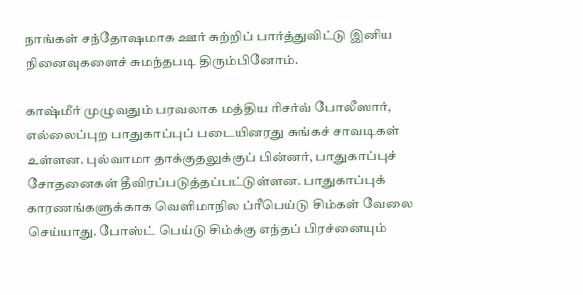நாங்கள் சந்தோஷமாக ஊர் சுற்றிப் பார்த்துவிட்டு இனிய நினைவுகளைச் சுமந்தபடி திரும்பினோம்.

காஷ்மீர் முழுவதும் பரவலாக மத்திய ரிசர்வ் போலீஸார், எல்லைப்புற பாதுகாப்புப் படையினரது சுங்கச் சாவடிகள் உள்ளன. புல்வாமா தாக்குதலுக்குப் பின்னர், பாதுகாப்புச் சோதனைகள் தீவிரப்படுத்தப்பட்டுள்ளன. பாதுகாப்புக் காரணங்களுக்காக வெளிமாநில ப்ரீபெய்டு சிம்கள் வேலை செய்யாது. போஸ்ட் பெய்டு சிம்க்கு எந்தப் பிரச்னையும்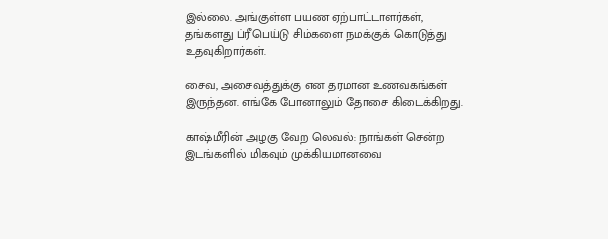இல்லை. அங்குள்ள பயண ஏற்பாட்டாளர்கள், தங்களது ப்ரீபெய்டு சிம்களை நமக்குக் கொடுத்து உதவுகிறார்கள்.

சைவ, அசைவத்துக்கு என தரமான உணவகங்கள் இருந்தன. எங்கே போனாலும் தோசை கிடைக்கிறது.

காஷ்மீரின் அழகு வேற லெவல்: நாங்கள் சென்ற இடங்களில் மிகவும் முக்கியமானவை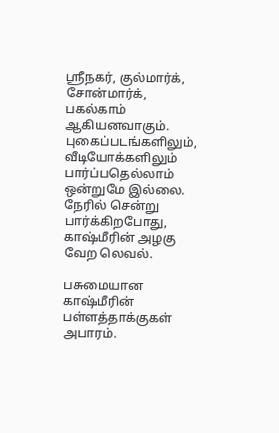ஸ்ரீநகர், குல்மார்க், சோன்மார்க், பகல்காம் ஆகியனவாகும். புகைப்படங்களிலும், வீடியோக்களிலும் பார்ப்பதெல்லாம் ஒன்றுமே இல்லை. நேரில் சென்று பார்க்கிறபோது, காஷ்மீரின் அழகு வேற லெவல்.

பசுமையான காஷ்மீரின் பள்ளத்தாக்குகள் அபாரம்.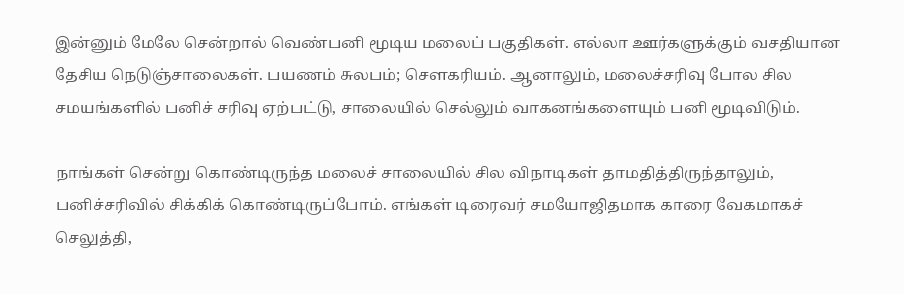இன்னும் மேலே சென்றால் வெண்பனி மூடிய மலைப் பகுதிகள். எல்லா ஊர்களுக்கும் வசதியான தேசிய நெடுஞ்சாலைகள். பயணம் சுலபம்; செளகரியம். ஆனாலும், மலைச்சரிவு போல சில சமயங்களில் பனிச் சரிவு ஏற்பட்டு, சாலையில் செல்லும் வாகனங்களையும் பனி மூடிவிடும்.

நாங்கள் சென்று கொண்டிருந்த மலைச் சாலையில் சில விநாடிகள் தாமதித்திருந்தாலும், பனிச்சரிவில் சிக்கிக் கொண்டிருப்போம். எங்கள் டிரைவர் சமயோஜிதமாக காரை வேகமாகச் செலுத்தி,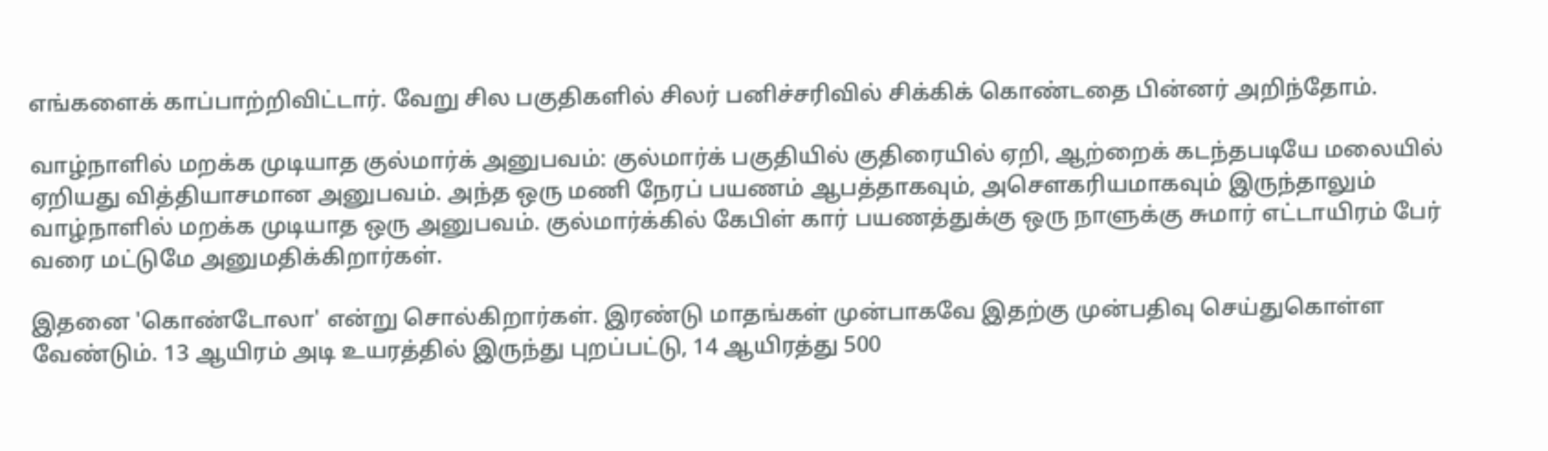எங்களைக் காப்பாற்றிவிட்டார். வேறு சில பகுதிகளில் சிலர் பனிச்சரிவில் சிக்கிக் கொண்டதை பின்னர் அறிந்தோம்.

வாழ்நாளில் மறக்க முடியாத குல்மார்க் அனுபவம்: குல்மார்க் பகுதியில் குதிரையில் ஏறி, ஆற்றைக் கடந்தபடியே மலையில் ஏறியது வித்தியாசமான அனுபவம். அந்த ஒரு மணி நேரப் பயணம் ஆபத்தாகவும், அசெளகரியமாகவும் இருந்தாலும் வாழ்நாளில் மறக்க முடியாத ஒரு அனுபவம். குல்மார்க்கில் கேபிள் கார் பயணத்துக்கு ஒரு நாளுக்கு சுமார் எட்டாயிரம் பேர் வரை மட்டுமே அனுமதிக்கிறார்கள்.

இதனை 'கொண்டோலா' என்று சொல்கிறார்கள். இரண்டு மாதங்கள் முன்பாகவே இதற்கு முன்பதிவு செய்துகொள்ள வேண்டும். 13 ஆயிரம் அடி உயரத்தில் இருந்து புறப்பட்டு, 14 ஆயிரத்து 500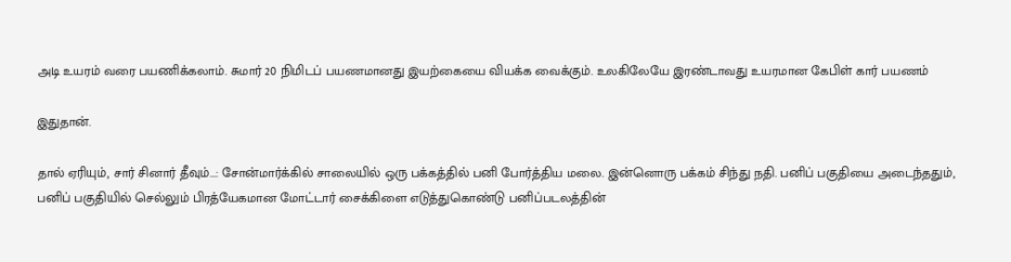அடி உயரம் வரை பயணிக்கலாம். சுமார் 20 நிமிடப் பயணமானது இயற்கையை வியக்க வைக்கும். உலகிலேயே இரண்டாவது உயரமான கேபிள் கார் பயணம்

இதுதான்.

தால் ஏரியும், சார் சினார் தீவும்...: சோன்மார்க்கில் சாலையில் ஒரு பக்கத்தில் பனி போர்த்திய மலை. இன்னொரு பக்கம் சிந்து நதி. பனிப் பகுதியை அடைந்ததும், பனிப் பகுதியில் செல்லும் பிரத்யேகமான மோட்டார் சைக்கிளை எடுத்துகொண்டு பனிப்படலத்தின்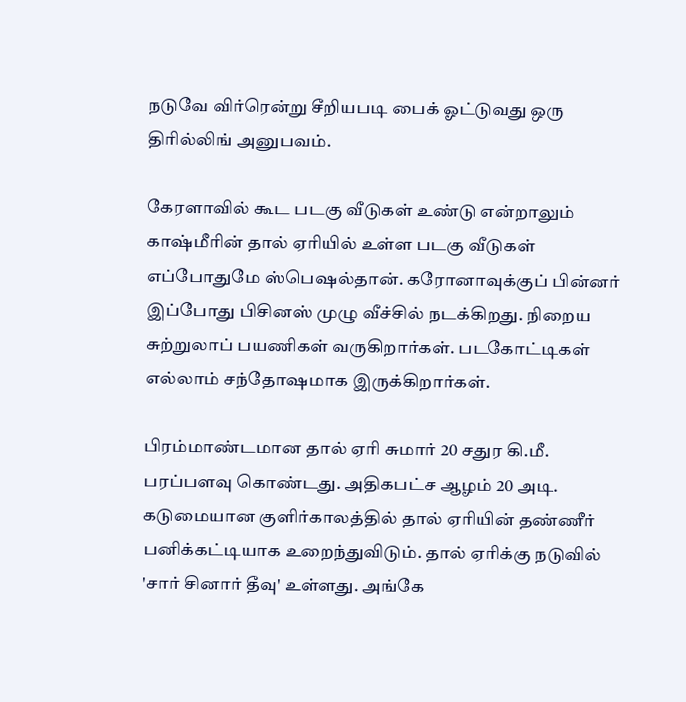நடுவே விர்ரென்று சீறியபடி பைக் ஓட்டுவது ஒரு திரில்லிங் அனுபவம்.

கேரளாவில் கூட படகு வீடுகள் உண்டு என்றாலும் காஷ்மீரின் தால் ஏரியில் உள்ள படகு வீடுகள் எப்போதுமே ஸ்பெஷல்தான். கரோனாவுக்குப் பின்னர் இப்போது பிசினஸ் முழு வீச்சில் நடக்கிறது. நிறைய சுற்றுலாப் பயணிகள் வருகிறார்கள். படகோட்டிகள் எல்லாம் சந்தோஷமாக இருக்கிறார்கள்.

பிரம்மாண்டமான தால் ஏரி சுமார் 20 சதுர கி.மீ. பரப்பளவு கொண்டது. அதிகபட்ச ஆழம் 20 அடி. கடுமையான குளிர்காலத்தில் தால் ஏரியின் தண்ணீர் பனிக்கட்டியாக உறைந்துவிடும். தால் ஏரிக்கு நடுவில் 'சார் சினார் தீவு' உள்ளது. அங்கே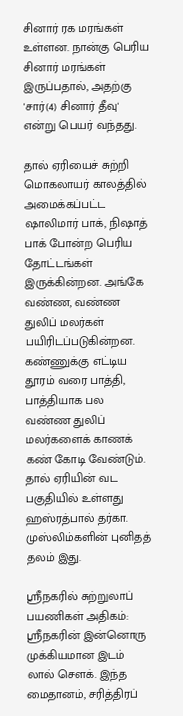சினார் ரக மரங்கள் உள்ளன. நான்கு பெரிய சினார் மரங்கள் இருப்பதால், அதற்கு 'சார்(4) சினார் தீவு' என்று பெயர் வந்தது.

தால் ஏரியைச் சுற்றி மொகலாயர் காலத்தில் அமைக்கப்பட்ட ஷாலிமார் பாக், நிஷாத் பாக் போன்ற பெரிய தோட்டங்கள் இருக்கின்றன. அங்கே வண்ண, வண்ண துலிப் மலர்கள் பயிரிடப்படுகின்றன. கண்ணுக்கு எட்டிய தூரம் வரை பாத்தி, பாத்தியாக பல வண்ண துலிப் மலர்களைக் காணக் கண் கோடி வேண்டும். தால் ஏரியின் வட பகுதியில் உள்ளது ஹஸ்ரத்பால் தர்கா. முஸ்லிம்களின் புனிதத் தலம் இது.

ஸ்ரீநகரில் சுற்றுலாப் பயணிகள் அதிகம்: ஸ்ரீநகரின் இன்னொரு முக்கியமான இடம் லால் சௌக். இந்த மைதானம், சரித்திரப்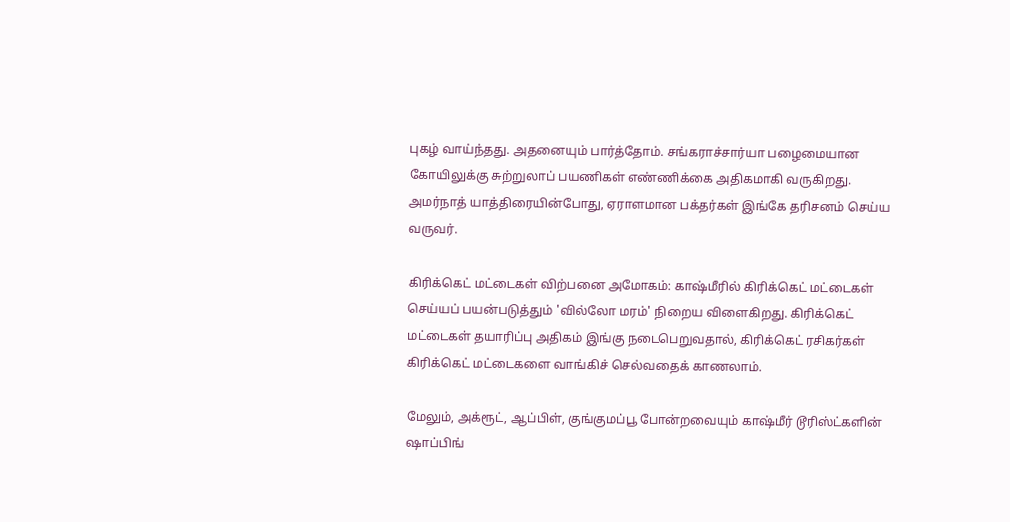புகழ் வாய்ந்தது. அதனையும் பார்த்தோம். சங்கராச்சார்யா பழைமையான கோயிலுக்கு சுற்றுலாப் பயணிகள் எண்ணிக்கை அதிகமாகி வருகிறது. அமர்நாத் யாத்திரையின்போது, ஏராளமான பக்தர்கள் இங்கே தரிசனம் செய்ய வருவர்.

கிரிக்கெட் மட்டைகள் விற்பனை அமோகம்: காஷ்மீரில் கிரிக்கெட் மட்டைகள் செய்யப் பயன்படுத்தும் 'வில்லோ மரம்' நிறைய விளைகிறது. கிரிக்கெட் மட்டைகள் தயாரிப்பு அதிகம் இங்கு நடைபெறுவதால், கிரிக்கெட் ரசிகர்கள் கிரிக்கெட் மட்டைகளை வாங்கிச் செல்வதைக் காணலாம்.

மேலும், அக்ரூட், ஆப்பிள், குங்குமப்பூ போன்றவையும் காஷ்மீர் டூரிஸ்ட்களின் ஷாப்பிங்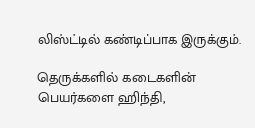லிஸ்ட்டில் கண்டிப்பாக இருக்கும்.

தெருக்களில் கடைகளின் பெயர்களை ஹிந்தி,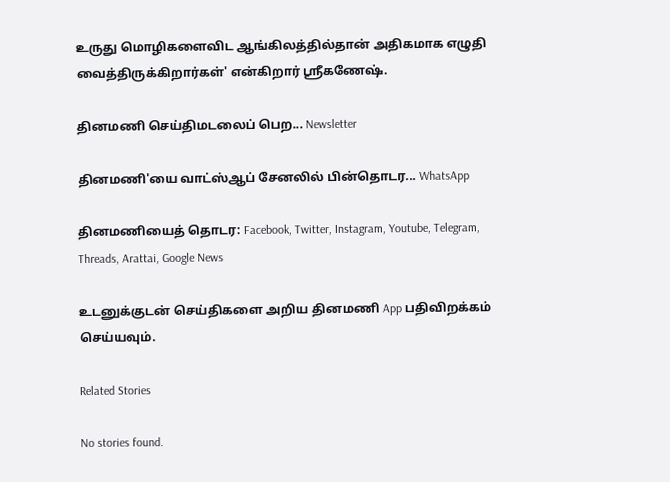உருது மொழிகளைவிட ஆங்கிலத்தில்தான் அதிகமாக எழுதி வைத்திருக்கிறார்கள்' என்கிறார் ஸ்ரீகணேஷ்.

தினமணி செய்திமடலைப் பெற... Newsletter

தினமணி'யை வாட்ஸ்ஆப் சேனலில் பின்தொடர... WhatsApp

தினமணியைத் தொடர: Facebook, Twitter, Instagram, Youtube, Telegram, Threads, Arattai, Google News

உடனுக்குடன் செய்திகளை அறிய தினமணி App பதிவிறக்கம் செய்யவும்.

Related Stories

No stories found.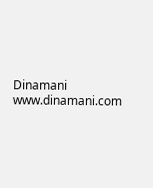Dinamani
www.dinamani.com